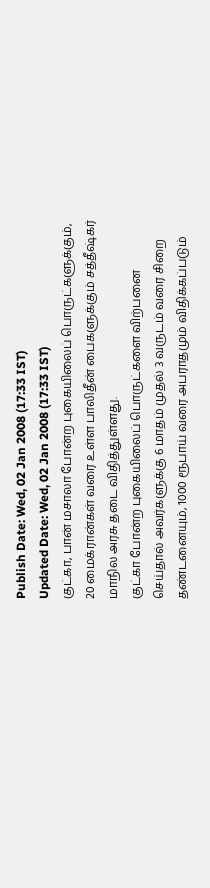Publish Date: Wed, 02 Jan 2008 (17:33 IST)
Updated Date: Wed, 02 Jan 2008 (17:33 IST)
குட்கா, பான் மசாலா போன்ற புகையிலைப் பொருட்களுக்கும், 20 மைக்ரான்கள் வரை உள்ள பாலிதீன் பைகளுக்கும் சத்தீஷ்கர் மாநில அரசு தடை விதித்துள்ளது.
குட்கா போன்ற புகையிலைப் பொருட்களை விற்பனை செய்தால் அவர்களுக்கு 6 மாதம் முதல் 3 வருடம் வரை சிறை தண்டனையும், 1000 ரூபாய் வரை அபராதமும் விதிக்கப்படும்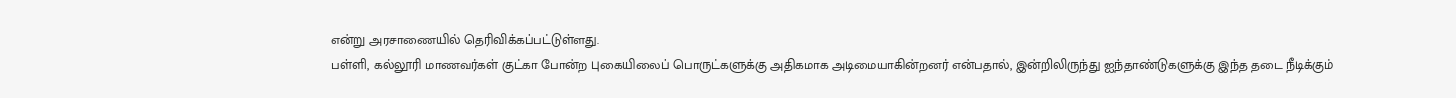என்று அரசாணையில் தெரிவிக்கப்பட்டுள்ளது.
பள்ளி, கல்லூரி மாணவர்கள் குட்கா போன்ற புகையிலைப் பொருட்களுக்கு அதிகமாக அடிமையாகின்றனர் என்பதால், இன்றிலிருந்து ஐந்தாண்டுகளுக்கு இந்த தடை நீடிக்கும்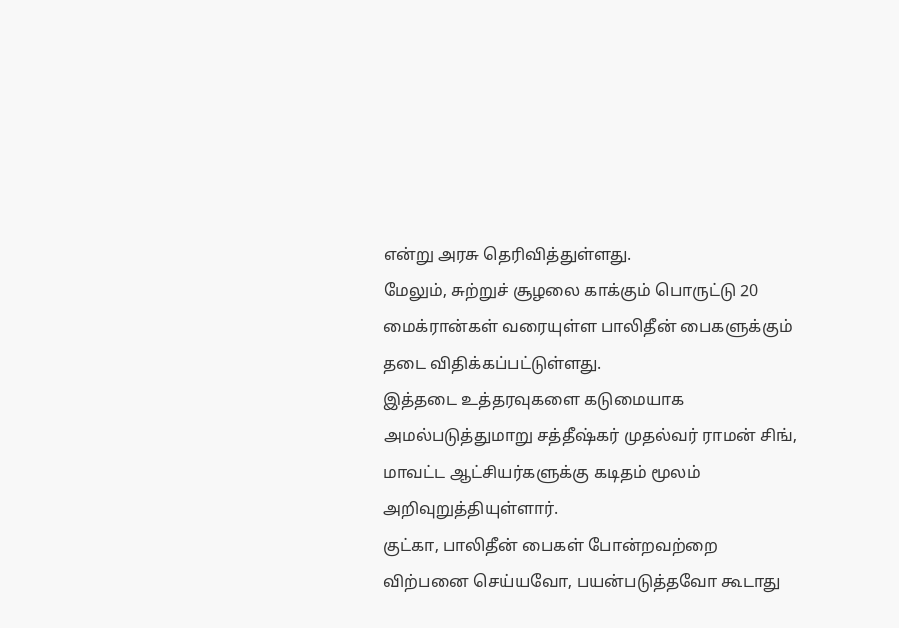என்று அரசு தெரிவித்துள்ளது.
மேலும், சுற்றுச் சூழலை காக்கும் பொருட்டு 20 மைக்ரான்கள் வரையுள்ள பாலிதீன் பைகளுக்கும் தடை விதிக்கப்பட்டுள்ளது.
இத்தடை உத்தரவுகளை கடுமையாக அமல்படுத்துமாறு சத்தீஷ்கர் முதல்வர் ராமன் சிங், மாவட்ட ஆட்சியர்களுக்கு கடிதம் மூலம் அறிவுறுத்தியுள்ளார்.
குட்கா, பாலிதீன் பைகள் போன்றவற்றை விற்பனை செய்யவோ, பயன்படுத்தவோ கூடாது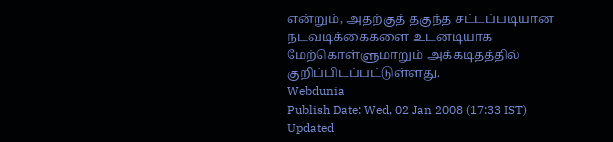என்றும், அதற்குத் தகுந்த சட்டப்படியான நடவடிக்கைகளை உடனடியாக மேற்கொள்ளுமாறும் அக்கடிதத்தில் குறிப்பிடப்பட்டுள்ளது.
Webdunia
Publish Date: Wed, 02 Jan 2008 (17:33 IST)
Updated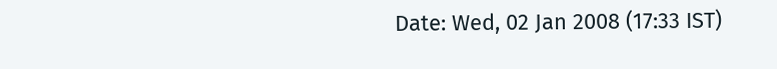Date: Wed, 02 Jan 2008 (17:33 IST)